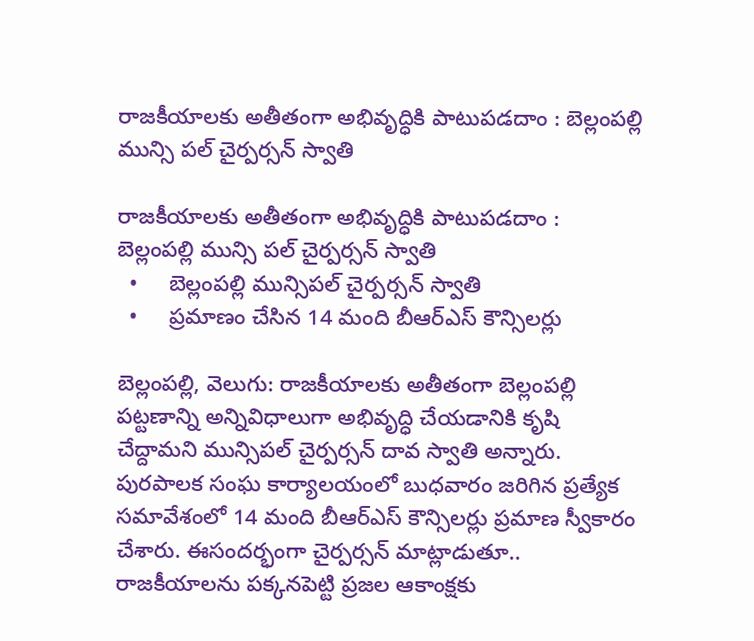రాజకీయాలకు అతీతంగా అభివృద్ధికి పాటుపడదాం : బెల్లంపల్లి మున్సి పల్ చైర్పర్సన్ స్వాతి

రాజకీయాలకు అతీతంగా అభివృద్ధికి పాటుపడదాం :   బెల్లంపల్లి మున్సి పల్ చైర్పర్సన్ స్వాతి
  •     బెల్లంపల్లి మున్సిపల్ చైర్పర్సన్ స్వాతి
  •     ప్రమాణం చేసిన 14 మంది బీఆర్ఎస్ కౌన్సిలర్లు

బెల్లంపల్లి, వెలుగు: రాజకీయాలకు అతీతంగా బెల్లంపల్లి పట్టణాన్ని అన్నివిధాలుగా అభివృద్ధి చేయడానికి కృషి చేద్దామని మున్సిపల్ చైర్పర్సన్ దావ స్వాతి అన్నారు. పురపాలక సంఘ కార్యాలయంలో బుధవారం జరిగిన ప్రత్యేక సమావేశంలో 14 మంది బీఆర్ఎస్ కౌన్సిలర్లు ప్రమాణ స్వీకారం చేశారు. ఈసందర్భంగా చైర్పర్సన్ మాట్లాడుతూ.. రాజకీయాలను పక్కనపెట్టి ప్రజల ఆకాంక్షకు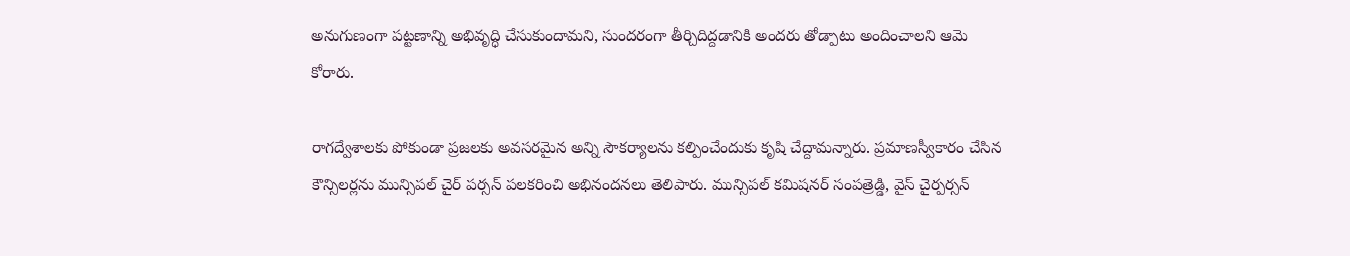అనుగుణంగా పట్టణాన్ని అభివృద్ధి చేసుకుందామని, సుందరంగా తీర్చిదిద్దడానికి అందరు తోడ్పాటు అందించాలని ఆమె కోరారు.

రాగద్వేశాలకు పోకుండా ప్రజలకు అవసరమైన అన్ని సౌకర్యాలను కల్పించేందుకు కృషి చేద్దామన్నారు. ప్రమాణస్వీకారం చేసిన కౌన్సిలర్లను మున్సిపల్ చైర్ పర్సన్ పలకరించి అభినందనలు తెలిపారు. మున్సిపల్ కమిషనర్ సంపత్రెడ్డి, వైస్ చైర్పర్సన్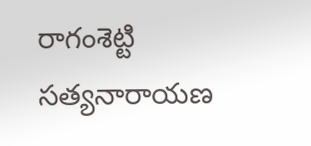రాగంశెట్టి సత్యనారాయణ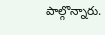పాల్గొన్నారు.